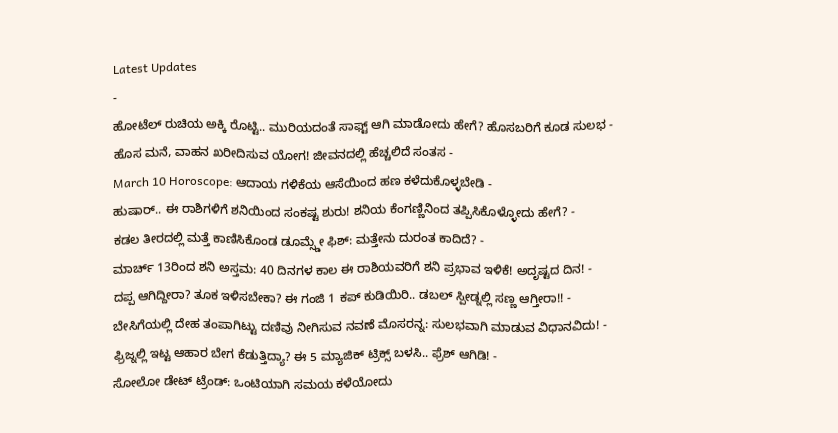Latest Updates
-
ಹೋಟೆಲ್ ರುಚಿಯ ಅಕ್ಕಿ ರೊಟ್ಟಿ.. ಮುರಿಯದಂತೆ ಸಾಫ್ಟ್ ಆಗಿ ಮಾಡೋದು ಹೇಗೆ? ಹೊಸಬರಿಗೆ ಕೂಡ ಸುಲಭ -
ಹೊಸ ಮನೆ, ವಾಹನ ಖರೀದಿಸುವ ಯೋಗ! ಜೀವನದಲ್ಲಿ ಹೆಚ್ಚಲಿದೆ ಸಂತಸ -
March 10 Horoscope: ಆದಾಯ ಗಳಿಕೆಯ ಆಸೆಯಿಂದ ಹಣ ಕಳೆದುಕೊಳ್ಳಬೇಡಿ -
ಹುಷಾರ್.. ಈ ರಾಶಿಗಳಿಗೆ ಶನಿಯಿಂದ ಸಂಕಷ್ಟ ಶುರು! ಶನಿಯ ಕೆಂಗಣ್ಣಿನಿಂದ ತಪ್ಪಿಸಿಕೊಳ್ಳೋದು ಹೇಗೆ? -
ಕಡಲ ತೀರದಲ್ಲಿ ಮತ್ತೆ ಕಾಣಿಸಿಕೊಂಡ ಡೂಮ್ಸ್ಡೇ ಫಿಶ್: ಮತ್ತೇನು ದುರಂತ ಕಾದಿದೆ? -
ಮಾರ್ಚ್ 13ರಿಂದ ಶನಿ ಅಸ್ತಮ: 40 ದಿನಗಳ ಕಾಲ ಈ ರಾಶಿಯವರಿಗೆ ಶನಿ ಪ್ರಭಾವ ಇಳಿಕೆ! ಅದೃಷ್ಟದ ದಿನ! -
ದಪ್ಪ ಆಗಿದ್ದೀರಾ? ತೂಕ ಇಳಿಸಬೇಕಾ? ಈ ಗಂಜಿ 1 ಕಪ್ ಕುಡಿಯಿರಿ.. ಡಬಲ್ ಸ್ಪೀಡ್ನಲ್ಲಿ ಸಣ್ಣ ಆಗ್ತೀರಾ!! -
ಬೇಸಿಗೆಯಲ್ಲಿ ದೇಹ ತಂಪಾಗಿಟ್ಟು ದಣಿವು ನೀಗಿಸುವ ನವಣೆ ಮೊಸರನ್ನ: ಸುಲಭವಾಗಿ ಮಾಡುವ ವಿಧಾನವಿದು! -
ಫ್ರಿಜ್ನಲ್ಲಿ ಇಟ್ಟ ಆಹಾರ ಬೇಗ ಕೆಡುತ್ತಿದ್ಯಾ? ಈ 5 ಮ್ಯಾಜಿಕ್ ಟ್ರಿಕ್ಸ್ ಬಳಸಿ.. ಫ್ರೆಶ್ ಆಗಿಡಿ! -
ಸೋಲೋ ಡೇಟ್ ಟ್ರೆಂಡ್: ಒಂಟಿಯಾಗಿ ಸಮಯ ಕಳೆಯೋದು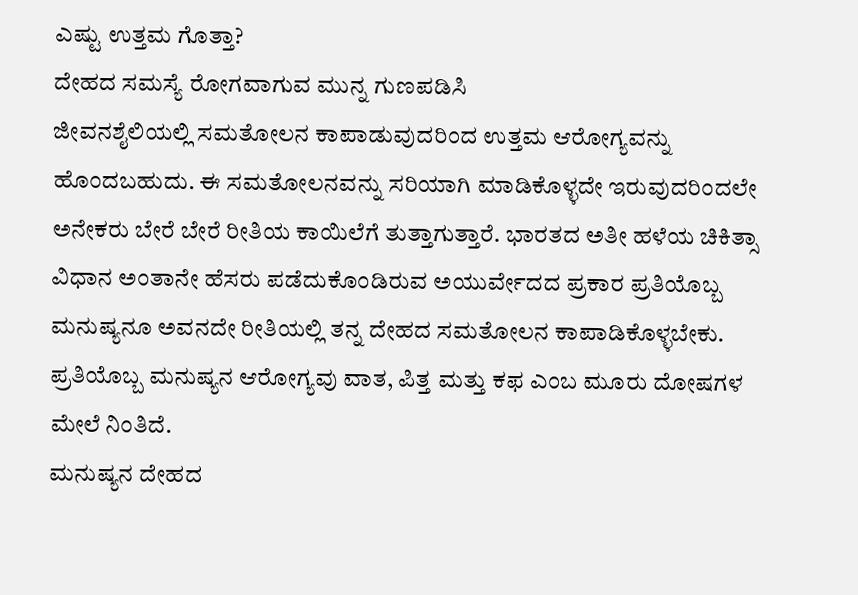ಎಷ್ಟು ಉತ್ತಮ ಗೊತ್ತಾ?
ದೇಹದ ಸಮಸ್ಯೆ ರೋಗವಾಗುವ ಮುನ್ನ ಗುಣಪಡಿಸಿ
ಜೀವನಶೈಲಿಯಲ್ಲಿ ಸಮತೋಲನ ಕಾಪಾಡುವುದರಿಂದ ಉತ್ತಮ ಆರೋಗ್ಯವನ್ನು ಹೊಂದಬಹುದು. ಈ ಸಮತೋಲನವನ್ನು ಸರಿಯಾಗಿ ಮಾಡಿಕೊಳ್ಳದೇ ಇರುವುದರಿಂದಲೇ ಅನೇಕರು ಬೇರೆ ಬೇರೆ ರೀತಿಯ ಕಾಯಿಲೆಗೆ ತುತ್ತಾಗುತ್ತಾರೆ. ಭಾರತದ ಅತೀ ಹಳೆಯ ಚಿಕಿತ್ಸಾ ವಿಧಾನ ಅಂತಾನೇ ಹೆಸರು ಪಡೆದುಕೊಂಡಿರುವ ಅಯುರ್ವೇದದ ಪ್ರಕಾರ ಪ್ರತಿಯೊಬ್ಬ ಮನುಷ್ಯನೂ ಅವನದೇ ರೀತಿಯಲ್ಲಿ ತನ್ನ ದೇಹದ ಸಮತೋಲನ ಕಾಪಾಡಿಕೊಳ್ಳಬೇಕು. ಪ್ರತಿಯೊಬ್ಬ ಮನುಷ್ಯನ ಆರೋಗ್ಯವು ವಾತ, ಪಿತ್ತ ಮತ್ತು ಕಫ ಎಂಬ ಮೂರು ದೋಷಗಳ ಮೇಲೆ ನಿಂತಿದೆ.
ಮನುಷ್ಯನ ದೇಹದ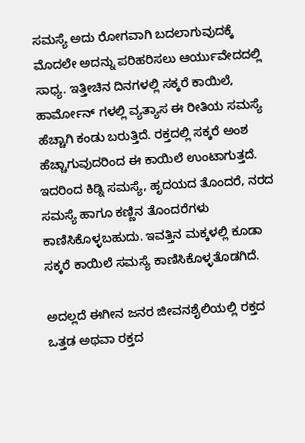ಸಮಸ್ಯೆ ಅದು ರೋಗವಾಗಿ ಬದಲಾಗುವುದಕ್ಕೆ ಮೊದಲೇ ಅದನ್ನು ಪರಿಹರಿಸಲು ಆರ್ಯುವೇದದಲ್ಲಿ ಸಾಧ್ಯ. ಇತ್ತೀಚಿನ ದಿನಗಳಲ್ಲಿ ಸಕ್ಕರೆ ಕಾಯಿಲೆ, ಹಾರ್ಮೋನ್ ಗಳಲ್ಲಿ ವ್ಯತ್ಯಾಸ ಈ ರೀತಿಯ ಸಮಸ್ಯೆ ಹೆಚ್ಚಾಗಿ ಕಂಡು ಬರುತ್ತಿದೆ. ರಕ್ತದಲ್ಲಿ ಸಕ್ಕರೆ ಅಂಶ ಹೆಚ್ಚಾಗುವುದರಿಂದ ಈ ಕಾಯಿಲೆ ಉಂಟಾಗುತ್ತದೆ. ಇದರಿಂದ ಕಿಡ್ನಿ ಸಮಸ್ಯೆ, ಹೃದಯದ ತೊಂದರೆ, ನರದ ಸಮಸ್ಯೆ ಹಾಗೂ ಕಣ್ಣಿನ ತೊಂದರೆಗಳು ಕಾಣಿಸಿಕೊಳ್ಳಬಹುದು. ಇವತ್ತಿನ ಮಕ್ಕಳಲ್ಲಿ ಕೂಡಾ ಸಕ್ಕರೆ ಕಾಯಿಲೆ ಸಮಸ್ಯೆ ಕಾಣಿಸಿಕೊಳ್ಳತೊಡಗಿದೆ.

ಅದಲ್ಲದೆ ಈಗೀನ ಜನರ ಜೀವನಶೈಲಿಯಲ್ಲಿ ರಕ್ತದ ಒತ್ತಡ ಅಥವಾ ರಕ್ತದ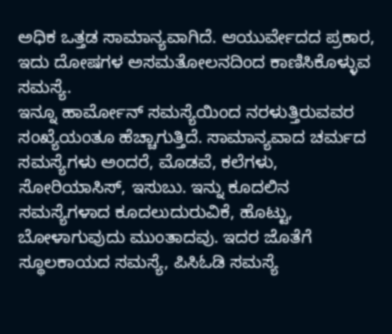ಅಧಿಕ ಒತ್ತಡ ಸಾಮಾನ್ಯವಾಗಿದೆ. ಆಯುರ್ವೇದದ ಪ್ರಕಾರ, ಇದು ದೋಷಗಳ ಅಸಮತೋಲನದಿಂದ ಕಾಣಿಸಿಕೊಳ್ಳುವ ಸಮಸ್ಯೆ.
ಇನ್ನೂ ಹಾರ್ಮೋನ್ ಸಮಸ್ಯೆಯಿಂದ ನರಳುತ್ತಿರುವವರ ಸಂಖ್ಯೆಯಂತೂ ಹೆಚ್ಚಾಗುತ್ತಿದೆ. ಸಾಮಾನ್ಯವಾದ ಚರ್ಮದ ಸಮಸ್ಯೆಗಳು ಅಂದರೆ, ಮೊಡವೆ, ಕಲೆಗಳು, ಸೋರಿಯಾಸಿಸ್, ಇಸುಬು. ಇನ್ನು ಕೂದಲಿನ ಸಮಸ್ಯೆಗಳಾದ ಕೂದಲುದುರುವಿಕೆ, ಹೊಟ್ಟು, ಬೋಳಾಗುವುದು ಮುಂತಾದವು. ಇದರ ಜೊತೆಗೆ ಸ್ಥೂಲಕಾಯದ ಸಮಸ್ಯೆ, ಪಿಸಿಓಡಿ ಸಮಸ್ಯೆ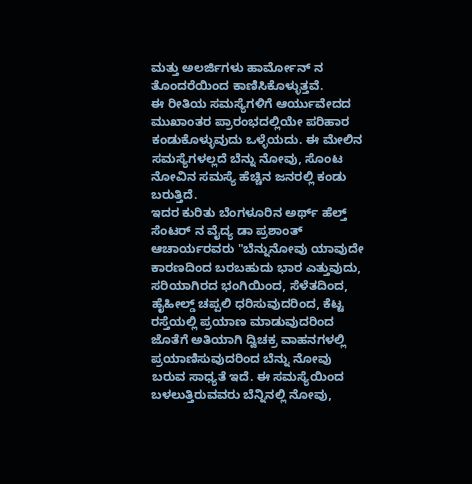ಮತ್ತು ಅಲರ್ಜಿಗಳು ಹಾರ್ಮೋನ್ ನ ತೊಂದರೆಯಿಂದ ಕಾಣಿಸಿಕೊಳ್ಳುತ್ತವೆ.
ಈ ರೀತಿಯ ಸಮಸ್ಯೆಗಳಿಗೆ ಆರ್ಯುವೇದದ ಮುಖಾಂತರ ಪ್ರಾರಂಭದಲ್ಲಿಯೇ ಪರಿಹಾರ ಕಂಡುಕೊಳ್ಳುವುದು ಒಳ್ಳೆಯದು. ಈ ಮೇಲಿನ ಸಮಸ್ಯೆಗಳಲ್ಲದೆ ಬೆನ್ನು ನೋವು, ಸೊಂಟ ನೋವಿನ ಸಮಸ್ಯೆ ಹೆಚ್ಚಿನ ಜನರಲ್ಲಿ ಕಂಡು ಬರುತ್ತಿದೆ.
ಇದರ ಕುರಿತು ಬೆಂಗಳೂರಿನ ಅರ್ಥ್ ಹೆಲ್ತ್ ಸೆಂಟರ್ ನ ವೈದ್ಯ ಡಾ ಪ್ರಶಾಂತ್ ಆಚಾರ್ಯರವರು "ಬೆನ್ನುನೋವು ಯಾವುದೇ ಕಾರಣದಿಂದ ಬರಬಹುದು ಭಾರ ಎತ್ತುವುದು, ಸರಿಯಾಗಿರದ ಭಂಗಿಯಿಂದ, ಸೆಳೆತದಿಂದ, ಹೈಹೀಲ್ಡ್ ಚಪ್ಪಲಿ ಧರಿಸುವುದರಿಂದ, ಕೆಟ್ಟ ರಸ್ತೆಯಲ್ಲಿ ಪ್ರಯಾಣ ಮಾಡುವುದರಿಂದ ಜೊತೆಗೆ ಅತಿಯಾಗಿ ದ್ವಿಚಕ್ರ ವಾಹನಗಳಲ್ಲಿ ಪ್ರಯಾಣಿಸುವುದರಿಂದ ಬೆನ್ನು ನೋವು ಬರುವ ಸಾಧ್ಯತೆ ಇದೆ. ಈ ಸಮಸ್ಯೆಯಿಂದ ಬಳಲುತ್ತಿರುವವರು ಬೆನ್ನಿನಲ್ಲಿ ನೋವು,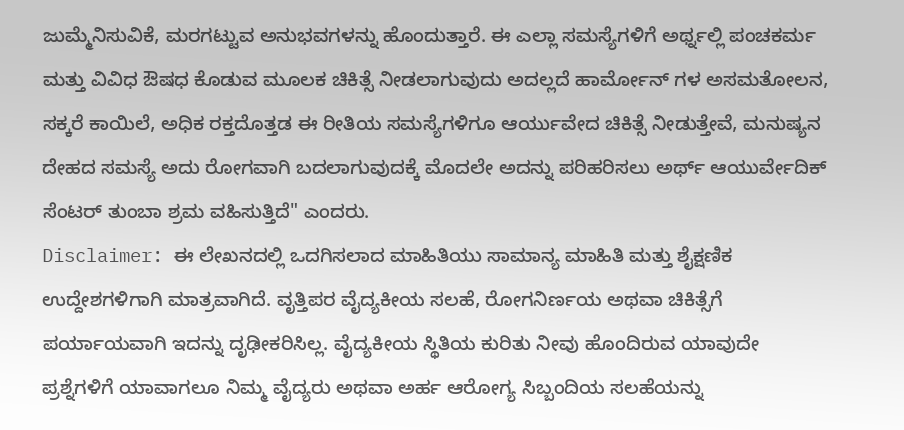ಜುಮ್ಮೆನಿಸುವಿಕೆ, ಮರಗಟ್ಟುವ ಅನುಭವಗಳನ್ನು ಹೊಂದುತ್ತಾರೆ. ಈ ಎಲ್ಲಾ ಸಮಸ್ಯೆಗಳಿಗೆ ಅರ್ಥ್ನಲ್ಲಿ ಪಂಚಕರ್ಮ ಮತ್ತು ವಿವಿಧ ಔಷಧ ಕೊಡುವ ಮೂಲಕ ಚಿಕಿತ್ಸೆ ನೀಡಲಾಗುವುದು ಅದಲ್ಲದೆ ಹಾರ್ಮೋನ್ ಗಳ ಅಸಮತೋಲನ, ಸಕ್ಕರೆ ಕಾಯಿಲೆ, ಅಧಿಕ ರಕ್ತದೊತ್ತಡ ಈ ರೀತಿಯ ಸಮಸ್ಯೆಗಳಿಗೂ ಆರ್ಯುವೇದ ಚಿಕಿತ್ಸೆ ನೀಡುತ್ತೇವೆ, ಮನುಷ್ಯನ ದೇಹದ ಸಮಸ್ಯೆ ಅದು ರೋಗವಾಗಿ ಬದಲಾಗುವುದಕ್ಕೆ ಮೊದಲೇ ಅದನ್ನು ಪರಿಹರಿಸಲು ಅರ್ಥ್ ಆಯುರ್ವೇದಿಕ್ ಸೆಂಟರ್ ತುಂಬಾ ಶ್ರಮ ವಹಿಸುತ್ತಿದೆ" ಎಂದರು.
Disclaimer: ಈ ಲೇಖನದಲ್ಲಿ ಒದಗಿಸಲಾದ ಮಾಹಿತಿಯು ಸಾಮಾನ್ಯ ಮಾಹಿತಿ ಮತ್ತು ಶೈಕ್ಷಣಿಕ ಉದ್ದೇಶಗಳಿಗಾಗಿ ಮಾತ್ರವಾಗಿದೆ. ವೃತ್ತಿಪರ ವೈದ್ಯಕೀಯ ಸಲಹೆ, ರೋಗನಿರ್ಣಯ ಅಥವಾ ಚಿಕಿತ್ಸೆಗೆ ಪರ್ಯಾಯವಾಗಿ ಇದನ್ನು ದೃಢೀಕರಿಸಿಲ್ಲ. ವೈದ್ಯಕೀಯ ಸ್ಥಿತಿಯ ಕುರಿತು ನೀವು ಹೊಂದಿರುವ ಯಾವುದೇ ಪ್ರಶ್ನೆಗಳಿಗೆ ಯಾವಾಗಲೂ ನಿಮ್ಮ ವೈದ್ಯರು ಅಥವಾ ಅರ್ಹ ಆರೋಗ್ಯ ಸಿಬ್ಬಂದಿಯ ಸಲಹೆಯನ್ನು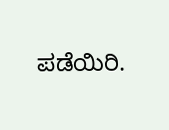ಪಡೆಯಿರಿ.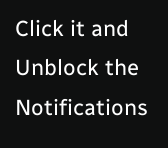Click it and Unblock the Notifications